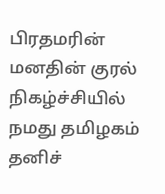பிரதமரின் மனதின் குரல் நிகழ்ச்சியில் நமது தமிழகம் தனிச்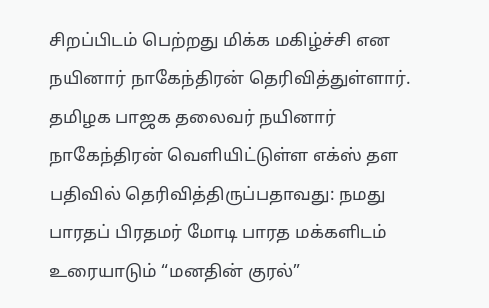சிறப்பிடம் பெற்றது மிக்க மகிழ்ச்சி என நயினார் நாகேந்திரன் தெரிவித்துள்ளார். தமிழக பாஜக தலைவர் நயினார் நாகேந்திரன் வெளியிட்டுள்ள எக்ஸ் தள பதிவில் தெரிவித்திருப்பதாவது: நமது பாரதப் பிரதமர் மோடி பாரத மக்களிடம் உரையாடும் “மனதின் குரல்”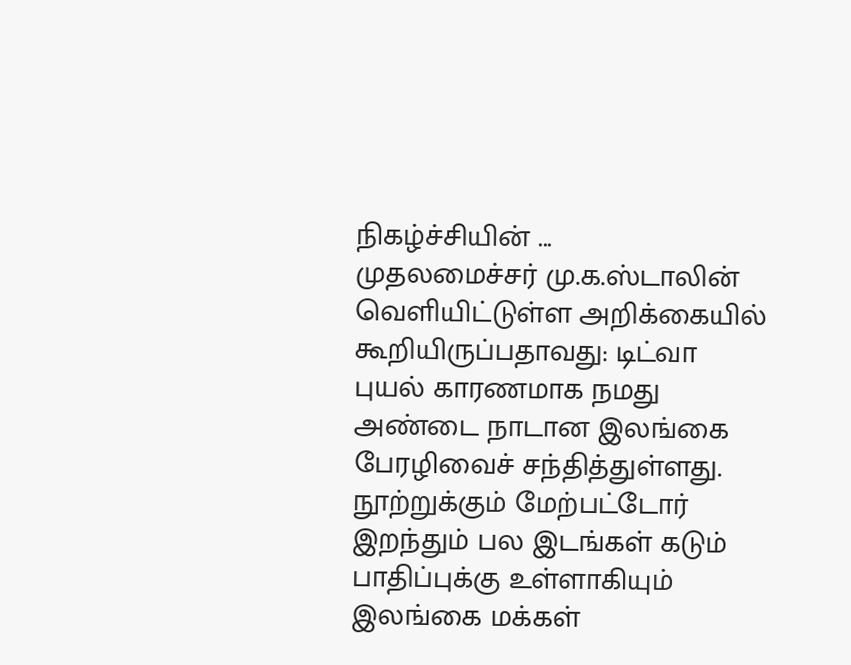நிகழ்ச்சியின் ...
முதலமைச்சர் மு.க.ஸ்டாலின் வெளியிட்டுள்ள அறிக்கையில் கூறியிருப்பதாவது: டிட்வா புயல் காரணமாக நமது அண்டை நாடான இலங்கை பேரழிவைச் சந்தித்துள்ளது. நூற்றுக்கும் மேற்பட்டோர் இறந்தும் பல இடங்கள் கடும் பாதிப்புக்கு உள்ளாகியும் இலங்கை மக்கள்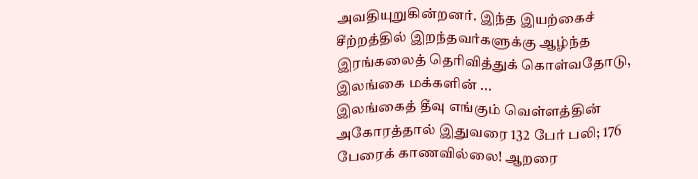அவதியுறுகின்றனர். இந்த இயற்கைச் சீற்றத்தில் இறந்தவர்களுக்கு ஆழ்ந்த இரங்கலைத் தெரிவித்துக் கொள்வதோடு, இலங்கை மக்களின் ...
இலங்கைத் தீவு எங்கும் வெள்ளத்தின் அகோரத்தால் இதுவரை 132 பேர் பலி; 176 பேரைக் காணவில்லை! ஆறரை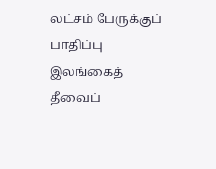லட்சம் பேருக்குப் பாதிப்பு இலங்கைத் தீவைப்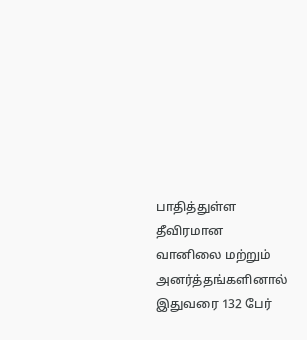பாதித்துள்ள தீவிரமான வானிலை மற்றும் அனர்த்தங்களினால் இதுவரை 132 பேர்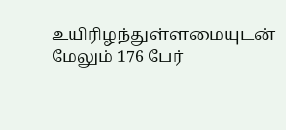உயிரிழந்துள்ளமையுடன் மேலும் 176 பேர்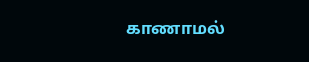காணாமல்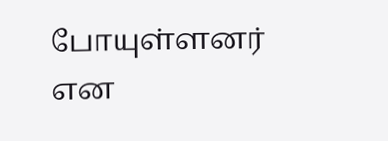போயுள்ளனர் என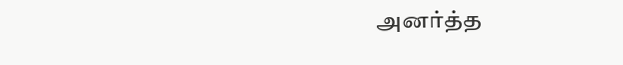அனர்த்த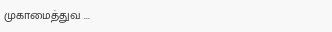முகாமைத்துவ ...